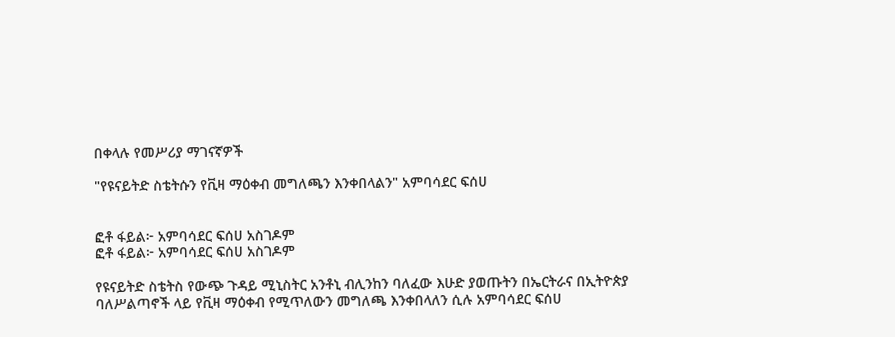በቀላሉ የመሥሪያ ማገናኛዎች

"የዩናይትድ ስቴትሱን የቪዛ ማዕቀብ መግለጫን እንቀበላልን" አምባሳደር ፍሰሀ


ፎቶ ፋይል፦ አምባሳደር ፍሰሀ አስገዶም
ፎቶ ፋይል፦ አምባሳደር ፍሰሀ አስገዶም

የዩናይትድ ስቴትስ የውጭ ጉዳይ ሚኒስትር አንቶኒ ብሊንከን ባለፈው እሁድ ያወጡትን በኤርትራና በኢትዮጵያ ባለሥልጣኖች ላይ የቪዛ ማዕቀብ የሚጥለውን መግለጫ እንቀበላለን ሲሉ አምባሳደር ፍሰሀ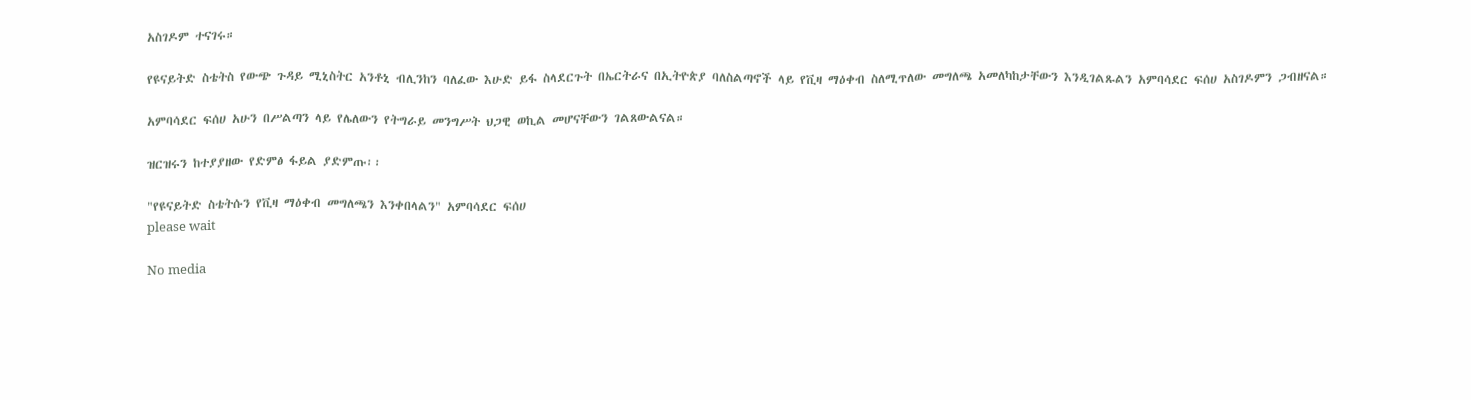አስገዶም ተናገሩ።

የዩናይትድ ስቴትስ የውጭ ጉዳይ ሚኒስትር አንቶኒ ብሊንከን ባለፈው እሁድ ይፋ ስላደርጉት በኤርትራና በኢትዮጵያ ባለስልጣኖች ላይ የቪዛ ማዕቀብ ስለሚጥለው መግለጫ አመለካከታቸውን እንዲገልጹልን አምባሳደር ፍሰሀ አስገዶምን ጋብዘናል።

አምባሳደር ፍሰሀ አሁን በሥልጣን ላይ የሌለውን የትግራይ መንግሥት ህጋዊ ወኪል መሆናቸውን ገልጸውልናል።

ዝርዝሩን ከተያያዘው የድምፅ ፋይል ያድምጡ፡፡

"የዩናይትድ ስቴትሱን የቪዛ ማዕቀብ መግለጫን እንቀበላልን" አምባሳደር ፍሰሀ
please wait

No media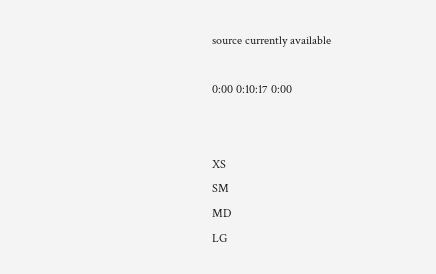source currently available

0:00 0:10:17 0:00


XS
SM
MD
LG